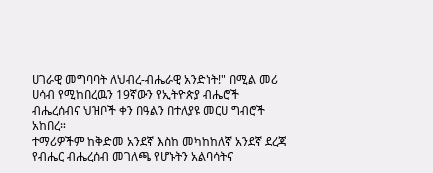ሀገራዊ መግባባት ለህብረ-ብሔራዊ አንድነት!" በሚል መሪ ሀሳብ የሚከበረዉን 19ኛውን የኢትዮጵያ ብሔሮች ብሔረሰብና ህዝቦች ቀን በዓልን በተለያዩ መርሀ ግብሮች አከበረ።
ተማሪዎችም ከቅድመ አንደኛ እስከ መካከከለኛ አንደኛ ደረጃ የብሔር ብሔረሰብ መገለጫ የሆኑትን አልባሳትና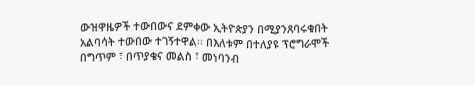ውዝዋዜዎች ተውበውና ደምቀው ኢትዮጵያን በሚያንጸባሩቁበት አልባሳት ተውበው ተገኝተዋል፡፡ በእለቱም በተለያዩ ፕሮግራሞች በግጥም ፣ በጥያቄና መልስ ፣ መነባንብ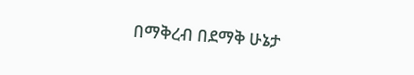በማቅረብ በደማቅ ሁኔታ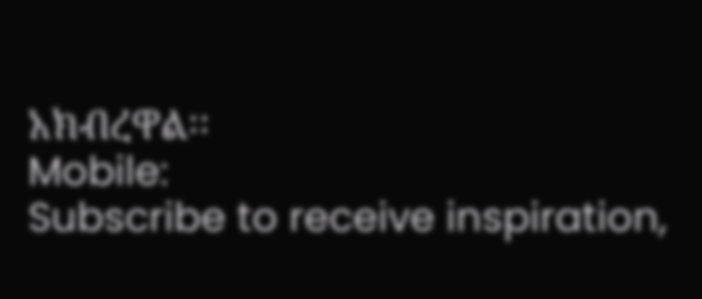አክብረዋል፡፡
Mobile:
Subscribe to receive inspiration,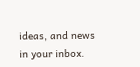ideas, and news in your inbox.